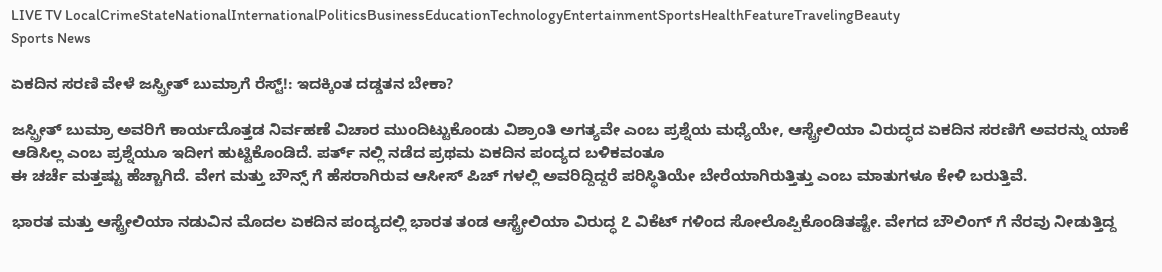LIVE TV LocalCrimeStateNationalInternationalPoliticsBusinessEducationTechnologyEntertainmentSportsHealthFeatureTravelingBeauty
Sports News

ಏಕದಿನ ಸರಣಿ ವೇಳೆ ಜಸ್ಪ್ರೀತ್ ಬುಮ್ರಾಗೆ ರೆಸ್ಟ್!: ಇದಕ್ಕಿಂತ ದಡ್ಡತನ ಬೇಕಾ?

ಜಸ್ಪ್ರೀತ್ ಬುಮ್ರಾ ಅವರಿಗೆ ಕಾರ್ಯದೊತ್ತಡ ನಿರ್ವಹಣೆ ವಿಚಾರ ಮುಂದಿಟ್ಟುಕೊಂಡು ವಿಶ್ರಾಂತಿ ಅಗತ್ಯವೇ ಎಂಬ ಪ್ರಶ್ನೆಯ ಮಧ್ಯೆಯೇ, ಆಸ್ಟ್ರೇಲಿಯಾ ವಿರುದ್ಧದ ಏಕದಿನ ಸರಣಿಗೆ ಅವರನ್ನು ಯಾಕೆ ಆಡಿಸಿಲ್ಲ ಎಂಬ ಪ್ರಶ್ನೆಯೂ ಇದೀಗ ಹುಟ್ಟಿಕೊಂಡಿದೆ. ಪರ್ತ್ ನಲ್ಲಿ ನಡೆದ ಪ್ರಥಮ ಏಕದಿನ ಪಂದ್ಯದ ಬಳಿಕವಂತೂ
ಈ ಚರ್ಚೆ ಮತ್ತಷ್ಟು ಹೆಚ್ಚಾಗಿದೆ. ವೇಗ ಮತ್ತು ಬೌನ್ಸ್ ಗೆ ಹೆಸರಾಗಿರುವ ಆಸೀಸ್ ಪಿಚ್ ಗಳಲ್ಲಿ ಅವರಿದ್ದಿದ್ದರೆ ಪರಿಸ್ಥಿತಿಯೇ ಬೇರೆಯಾಗಿರುತ್ತಿತ್ತು ಎಂಬ ಮಾತುಗಳೂ ಕೇಳಿ ಬರುತ್ತಿವೆ.

ಭಾರತ ಮತ್ತು ಆಸ್ಟ್ರೇಲಿಯಾ ನಡುವಿನ ಮೊದಲ ಏಕದಿನ ಪಂದ್ಯದಲ್ಲಿ ಭಾರತ ತಂಡ ಆಸ್ಟ್ರೇಲಿಯಾ ವಿರುದ್ಧ ೭ ವಿಕೆಟ್ ಗಳಿಂದ ಸೋಲೊಪ್ಪಿಕೊಂಡಿತಷ್ಟೇ. ವೇಗದ ಬೌಲಿಂಗ್ ಗೆ ನೆರವು ನೀಡುತ್ತಿದ್ದ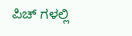ಪಿಚ್ ಗಳಲ್ಲಿ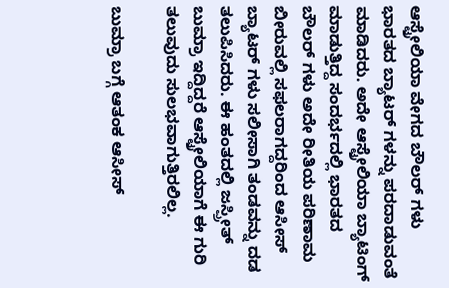ಆಸ್ಟ್ರೇಲಿಯಾ ವೇಗದ ಬೌಲರ್ ಗಳು ಭಾರತದ ಬ್ಯಾಟರ್ ಗಳನ್ನು ಪರದಾಡುವಂತೆ ಮಾಡಿದರು. ಅದೇ ಆಸ್ಟ್ರೇಲಿಯಾ ಬ್ಯಾಟಿಂಗ್ ಮಾಡುತ್ತಿದ್ದ ಸಂದರ್ಭದಲ್ಲಿ ಭಾರತದ ಬೌಲರ್ ಗಳು ಅದೇ ರೀತಿಯ ಪರಿಣಾಮ ಬೀರುವಲ್ಲಿ ಸಫಲರಾಗದ್ದರಿಂದ ಆಸೀಸ್ ಬ್ಯಾಟರ್ ಗಳು ಸಲೀಸಾಗಿ ತಂಡವನ್ನು ದಡ ತಲುಪಿಸಿದರು. ಈ ಹಂತದಲ್ಲಿ ಜಸ್ಪ್ರೀತ್ ಬುಮ್ರಾ ಇದ್ದಿದ್ದರೆ ಆಸ್ಟ್ರೇಲಿಯಾಗೆ ಈ ಗುರಿ ತಲುವುದು ಸುಲಭವಾಗುತ್ತಿರಲಿಲ್ಲ.

ಬುಮ್ರಾ ಬಗ್ಗೆ ಆತಂಕ ಆಸೀಸ್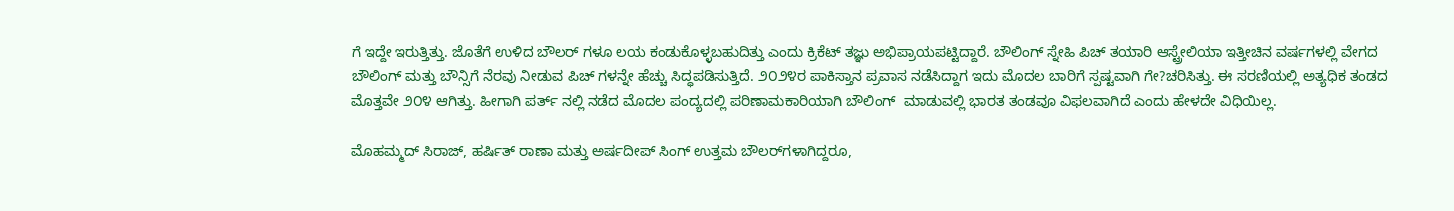ಗೆ ಇದ್ದೇ ಇರುತ್ತಿತ್ತು. ಜೊತೆಗೆ ಉಳಿದ ಬೌಲರ್ ಗಳೂ ಲಯ ಕಂಡುಕೊಳ್ಳಬಹುದಿತ್ತು ಎಂದು ಕ್ರಿಕೆಟ್ ತಜ್ಞು ಅಭಿಪ್ರಾಯಪಟ್ಟಿದ್ದಾರೆ. ಬೌಲಿಂಗ್ ಸ್ನೇಹಿ ಪಿಚ್ ತಯಾರಿ ಆಸ್ಟ್ರೇಲಿಯಾ ಇತ್ತೀಚಿನ ವರ್ಷಗಳಲ್ಲಿ ವೇಗದ ಬೌಲಿಂಗ್ ಮತ್ತು ಬೌನ್ಸಿಗೆ ನೆರವು ನೀಡುವ ಪಿಚ್ ಗಳನ್ನೇ ಹೆಚ್ಚು ಸಿದ್ಧಪಡಿಸುತ್ತಿದೆ. ೨೦೨೪ರ ಪಾಕಿಸ್ತಾನ ಪ್ರವಾಸ ನಡೆಸಿದ್ದಾಗ ಇದು ಮೊದಲ ಬಾರಿಗೆ ಸ್ಪಷ್ಟವಾಗಿ ಗೇ?ಚರಿಸಿತ್ತು. ಈ ಸರಣಿಯಲ್ಲಿ ಅತ್ಯಧಿಕ ತಂಡದ ಮೊತ್ತವೇ ೨೦೪ ಆಗಿತ್ತು. ಹೀಗಾಗಿ ಪರ್ತ್ ನಲ್ಲಿ ನಡೆದ ಮೊದಲ ಪಂದ್ಯದಲ್ಲಿ ಪರಿಣಾಮಕಾರಿಯಾಗಿ ಬೌಲಿಂಗ್  ಮಾಡುವಲ್ಲಿ ಭಾರತ ತಂಡವೂ ವಿಫಲವಾಗಿದೆ ಎಂದು ಹೇಳದೇ ವಿಧಿಯಿಲ್ಲ.

ಮೊಹಮ್ಮದ್ ಸಿರಾಜ್, ಹರ್ಷಿತ್ ರಾಣಾ ಮತ್ತು ಅರ್ಷದೀಪ್ ಸಿಂಗ್ ಉತ್ತಮ ಬೌಲರ್‌ಗಳಾಗಿದ್ದರೂ,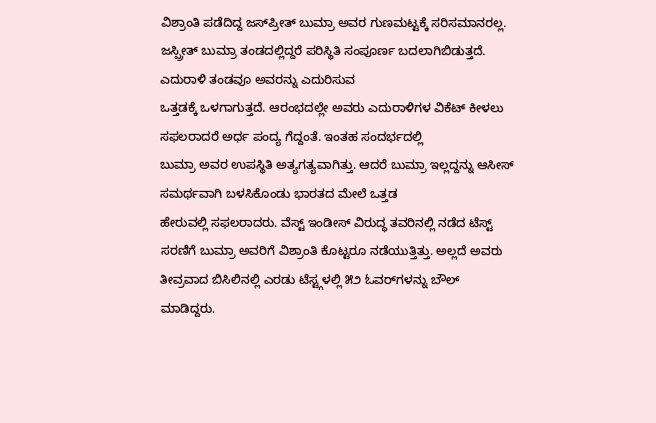ವಿಶ್ರಾಂತಿ ಪಡೆದಿದ್ದ ಜಸ್‌ಪ್ರೀತ್ ಬುಮ್ರಾ ಅವರ ಗುಣಮಟ್ಟಕ್ಕೆ ಸರಿಸಮಾನರಲ್ಲ. ಜಸ್ಪ್ರೀತ್ ಬುಮ್ರಾ ತಂಡದಲ್ಲಿದ್ದರೆ ಪರಿಸ್ಥಿತಿ ಸಂಪೂರ್ಣ ಬದಲಾಗಿಬಿಡುತ್ತದೆ. ಎದುರಾಳಿ ತಂಡವೂ ಅವರನ್ನು ಎದುರಿಸುವ
ಒತ್ತಡಕ್ಕೆ ಒಳಗಾಗುತ್ತದೆ. ಆರಂಭದಲ್ಲೇ ಅವರು ಎದುರಾಳಿಗಳ ವಿಕೆಟ್ ಕೀಳಲು ಸಫಲರಾದರೆ ಅರ್ಧ ಪಂದ್ಯ ಗೆದ್ದಂತೆ. ಇಂತಹ ಸಂದರ್ಭದಲ್ಲಿ
ಬುಮ್ರಾ ಅವರ ಉಪಸ್ಥಿತಿ ಅತ್ಯಗತ್ಯವಾಗಿತ್ತು. ಆದರೆ ಬುಮ್ರಾ ಇಲ್ಲದ್ದನ್ನು ಆಸೀಸ್ ಸಮರ್ಥವಾಗಿ ಬಳಸಿಕೊಂಡು ಭಾರತದ ಮೇಲೆ ಒತ್ತಡ
ಹೇರುವಲ್ಲಿ ಸಫಲರಾದರು. ವೆಸ್ಟ್ ಇಂಡೀಸ್ ವಿರುದ್ಧ ತವರಿನಲ್ಲಿ ನಡೆದ ಟೆಸ್ಟ್ ಸರಣಿಗೆ ಬುಮ್ರಾ ಅವರಿಗೆ ವಿಶ್ರಾಂತಿ ಕೊಟ್ಟರೂ ನಡೆಯುತ್ತಿತ್ತು. ಅಲ್ಲದೆ ಅವರು
ತೀವ್ರವಾದ ಬಿಸಿಲಿನಲ್ಲಿ ಎರಡು ಟೆಸ್ಟ್ಗಳಲ್ಲಿ ೫೨ ಓವರ್‌ಗಳನ್ನು ಬೌಲ್ ಮಾಡಿದ್ದರು.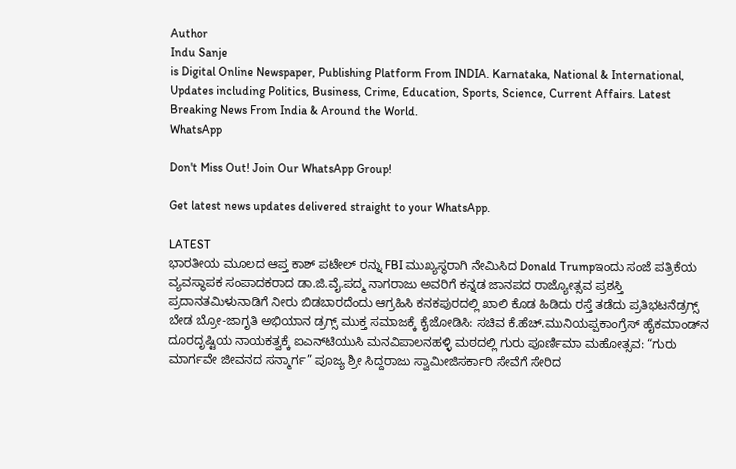Author
Indu Sanje
is Digital Online Newspaper, Publishing Platform From INDIA. Karnataka, National & International, Updates including Politics, Business, Crime, Education, Sports, Science, Current Affairs. Latest Breaking News From India & Around the World.
WhatsApp

Don't Miss Out! Join Our WhatsApp Group!

Get latest news updates delivered straight to your WhatsApp.

LATEST
ಭಾರತೀಯ ಮೂಲದ ಆಪ್ತ ಕಾಶ್ ಪಟೇಲ್ ರನ್ನು FBI ಮುಖ್ಯಸ್ಥರಾಗಿ ನೇಮಿಸಿದ Donald Trumpಇಂದು ಸಂಜೆ ಪತ್ರಿಕೆಯ ವ್ಯವಸ್ಥಾಪಕ ಸಂಪಾದಕರಾದ ಡಾ.ಜಿ.ವೈ.ಪದ್ಮ ನಾಗರಾಜು ಅವರಿಗೆ ಕನ್ನಡ ಜಾನಪದ ರಾಜ್ಯೋತ್ಸವ ಪ್ರಶಸ್ತಿ ಪ್ರದಾನತಮಿಳುನಾಡಿಗೆ ನೀರು ಬಿಡಬಾರದೆಂದು ಆಗ್ರಹಿಸಿ ಕನಕಪುರದಲ್ಲಿ ಖಾಲಿ ಕೊಡ ಹಿಡಿದು ರಸ್ತೆ ತಡೆದು ಪ್ರತಿಭಟನೆಡ್ರಗ್ಸ್ ಬೇಡ ಬ್ರೋ-ಜಾಗೃತಿ ಅಭಿಯಾನ ಡ್ರಗ್ಸ್ ಮುಕ್ತ ಸಮಾಜಕ್ಕೆ ಕೈಜೋಡಿಸಿ: ಸಚಿವ ಕೆ.ಹೆಚ್.ಮುನಿಯಪ್ಪಕಾಂಗ್ರೆಸ್ ಹೈಕಮಾಂಡ್‌ನ ದೂರದೃಷ್ಟಿಯ ನಾಯಕತ್ವಕ್ಕೆ ಐಎನ್‌ಟಿಯುಸಿ ಮನವಿಪಾಲನಹಳ್ಳಿ ಮಠದಲ್ಲಿ ಗುರು ಪೂರ್ಣಿಮಾ ಮಹೋತ್ಸವ: “ಗುರು ಮಾರ್ಗವೇ ಜೀವನದ ಸನ್ಮಾರ್ಗ” ಪೂಜ್ಯ ಶ್ರೀ ಸಿದ್ದರಾಜು ಸ್ವಾಮೀಜಿಸರ್ಕಾರಿ ಸೇವೆಗೆ ಸೇರಿದ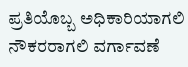ಪ್ರತಿಯೊಬ್ಬ ಅಧಿಕಾರಿಯಾಗಲಿ ನೌಕರರಾಗಲಿ ವರ್ಗಾವಣೆ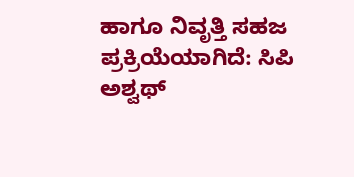ಹಾಗೂ ನಿವೃತ್ತಿ ಸಹಜ ಪ್ರಕ್ರಿಯೆಯಾಗಿದೆ: ಸಿಪಿ ಅಶ್ವಥ್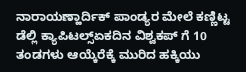ನಾರಾಯಣ್ಹಾರ್ದಿಕ್ ಪಾಂಡ್ಯರ ಮೇಲೆ ಕಣ್ಣಿಟ್ಟ ಡೆಲ್ಲಿ ಕ್ಯಾಪಿಟಲ್ಸ್ಏಕದಿನ ವಿಶ್ವಕಪ್ ಗೆ 10 ತಂಡಗಳು ಆಯ್ಕೆರೆಕ್ಕೆ ಮುರಿದ ಹಕ್ಕಿಯು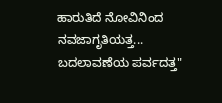ಹಾರುತಿದೆ ನೋವಿನಿಂದ ನವಜಾಗೃತಿಯತ್ತ... ಬದಲಾವಣೆಯ ಪರ್ವದತ್ತ"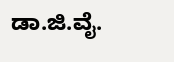ಡಾ.ಜಿ.ವೈ.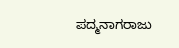ಪದ್ಮನಾಗರಾಜು